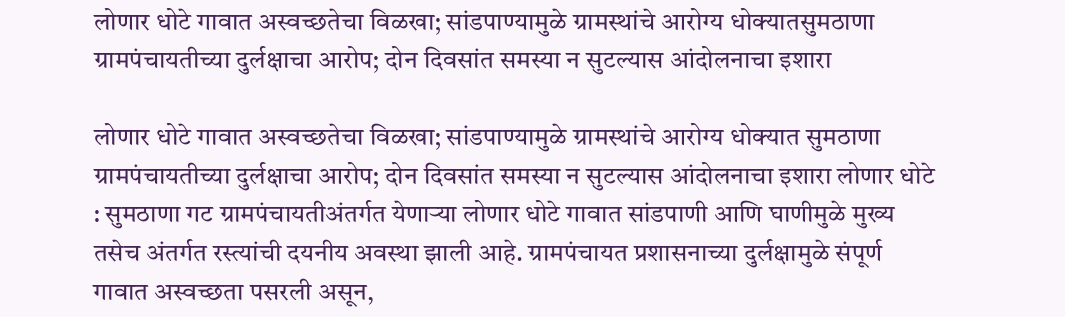लोणार धोटे गावात अस्वच्छतेचा विळखा; सांडपाण्यामुळे ग्रामस्थांचे आरोग्य धोक्यातसुमठाणा ग्रामपंचायतीच्या दुर्लक्षाचा आरोप; दोन दिवसांत समस्या न सुटल्यास आंदोलनाचा इशारा

लोणार धोटे गावात अस्वच्छतेचा विळखा; सांडपाण्यामुळे ग्रामस्थांचे आरोग्य धोक्यात सुमठाणा ग्रामपंचायतीच्या दुर्लक्षाचा आरोप; दोन दिवसांत समस्या न सुटल्यास आंदोलनाचा इशारा लोणार धोटे : सुमठाणा गट ग्रामपंचायतीअंतर्गत येणाऱ्या लोणार धोटे गावात सांडपाणी आणि घाणीमुळे मुख्य तसेच अंतर्गत रस्त्यांची दयनीय अवस्था झाली आहे. ग्रामपंचायत प्रशासनाच्या दुर्लक्षामुळे संपूर्ण गावात अस्वच्छता पसरली असून,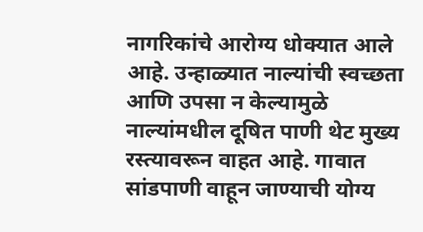नागरिकांचे आरोग्य धोक्यात आले आहे. उन्हाळ्यात नाल्यांची स्वच्छता आणि उपसा न केल्यामुळे नाल्यांमधील दूषित पाणी थेट मुख्य रस्त्यावरून वाहत आहे. गावात सांडपाणी वाहून जाण्याची योग्य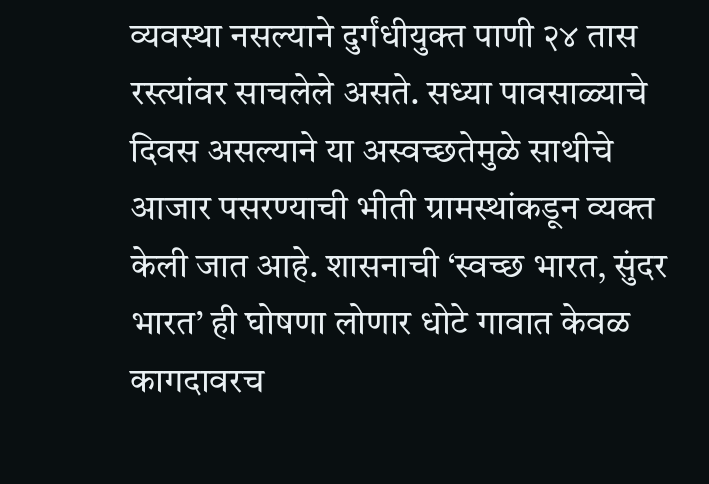व्यवस्था नसल्याने दुर्गंधीयुक्त पाणी २४ तास रस्त्यांवर साचलेले असते. सध्या पावसाळ्याचे दिवस असल्याने या अस्वच्छतेमुळे साथीचे आजार पसरण्याची भीती ग्रामस्थांकडून व्यक्त केली जात आहे. शासनाची ‘स्वच्छ भारत, सुंदर भारत’ ही घोषणा लोणार धोटे गावात केवळ कागदावरच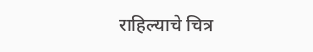राहिल्याचे चित्र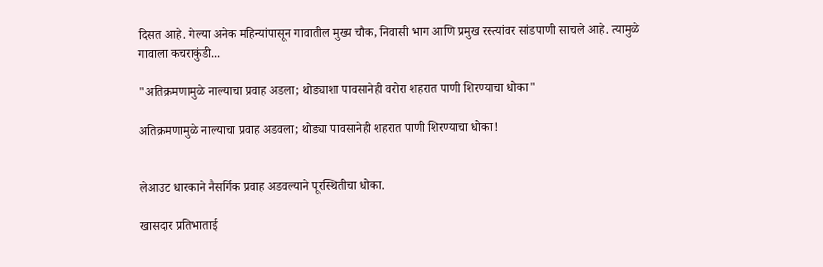दिसत आहे. गेल्या अनेक महिन्यांपासून गावातील मुख्य चौक, निवासी भाग आणि प्रमुख रस्त्यांवर सांडपाणी साचले आहे. त्यामुळे गावाला कचराकुंडी...

"अतिक्रमणामुळे नाल्याचा प्रवाह अडला; थोड्याशा पावसानेही वरोरा शहरात पाणी शिरण्याचा धोका"

अतिक्रमणामुळे नाल्याचा प्रवाह अडवला; थोड्या पावसानेही शहरात पाणी शिरण्याचा धोका!


लेआउट धारकाने नैसर्गिक प्रवाह अडवल्याने पूरस्थितीचा धोका.

खासदार प्रतिभाताई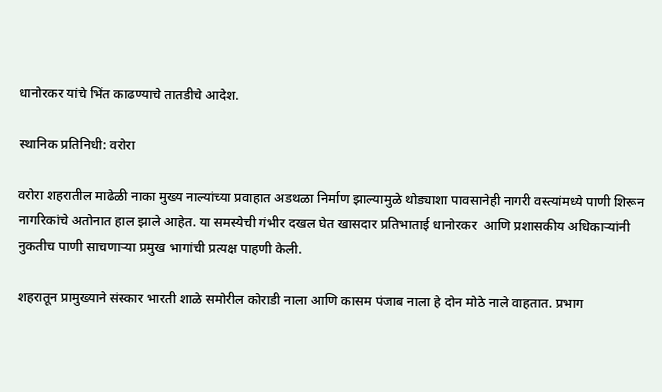धानोरकर यांचे भिंत काढण्याचे तातडीचे आदेश.

स्थानिक प्रतिनिधी: वरोरा

वरोरा शहरातील माढेळी नाका मुख्य नाल्यांच्या प्रवाहात अडथळा निर्माण झाल्यामुळे थोड्याशा पावसानेही नागरी वस्त्यांमध्ये पाणी शिरून नागरिकांचे अतोनात हाल झाले आहेत. या समस्येची गंभीर दखल घेत खासदार प्रतिभाताई धानोरकर  आणि प्रशासकीय अधिकाऱ्यांनी नुकतीच पाणी साचणाऱ्या प्रमुख भागांची प्रत्यक्ष पाहणी केली.

शहरातून प्रामुख्याने संस्कार भारती शाळे समोरील कोराडी नाला आणि कासम पंजाब नाला हे दोन मोठे नाले वाहतात. प्रभाग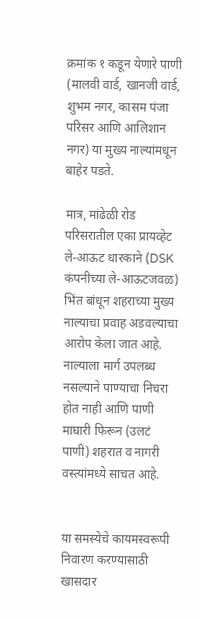क्रमांक १ कडून येणारे पाणी (मालवी वार्ड, खानजी वार्ड, शुभम नगर, कासम पंजा परिसर आणि आलिशान नगर) या मुख्य नाल्यांमधून बाहेर पडते.

मात्र, मांढेळी रोड परिसरातील एका प्रायव्हेट ले-आऊट धारकाने (DSK कंपनीच्या ले-आऊटजवळ) भिंत बांधून शहराच्या मुख्य नाल्याचा प्रवाह अडवल्याचा आरोप केला जात आहे. नाल्याला मार्ग उपलब्ध नसल्याने पाण्याचा निचरा होत नाही आणि पाणी माघारी फिरून (उलटं पाणी) शहरात व नागरी वस्त्यांमध्ये साचत आहे.


या समस्येचे कायमस्वरूपी निवारण करण्यासाठी खासदार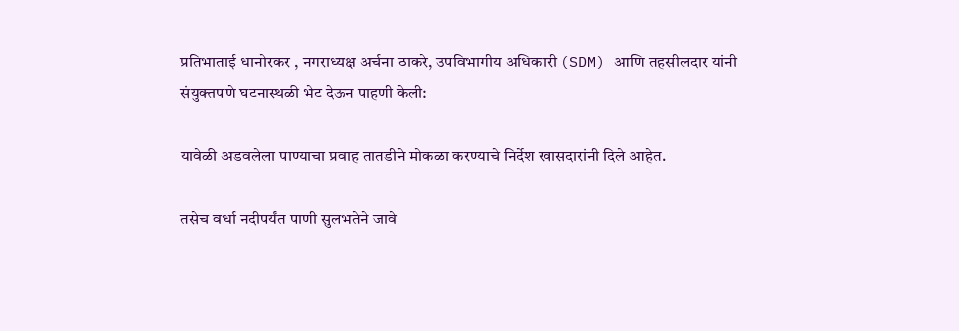प्रतिभाताई धानोरकर , नगराध्यक्ष अर्चना ठाकरे, उपविभागीय अधिकारी (SDM) आणि तहसीलदार यांनी संयुक्तपणे घटनास्थळी भेट देऊन पाहणी केली:

यावेळी अडवलेला पाण्याचा प्रवाह तातडीने मोकळा करण्याचे निर्देश खासदारांनी दिले आहेत.

तसेच वर्धा नदीपर्यंत पाणी सुलभतेने जावे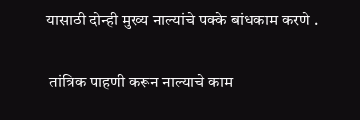यासाठी दोन्ही मुख्य नाल्यांचे पक्के बांधकाम करणे .

 तांत्रिक पाहणी करून नाल्याचे काम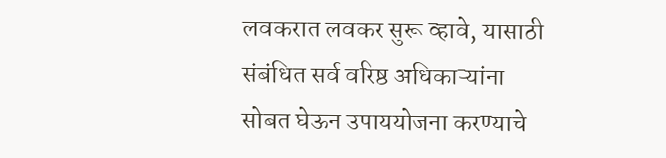लवकरात लवकर सुरू व्हावे, यासाठी संबंधित सर्व वरिष्ठ अधिकाऱ्यांना सोबत घेऊन उपाययोजना करण्याचे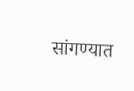सांगण्यात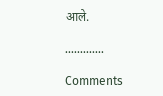आले.

.............

Comments